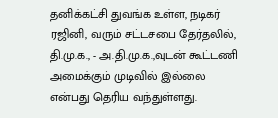தனிக்கட்சி துவங்க உள்ள, நடிகர் ரஜினி, வரும் சட்டசபை தேர்தலில், தி.மு.க., - அ.தி.மு.க.,வுடன் கூட்டணி அமைக்கும் முடிவில் இல்லை என்பது தெரிய வந்துள்ளது.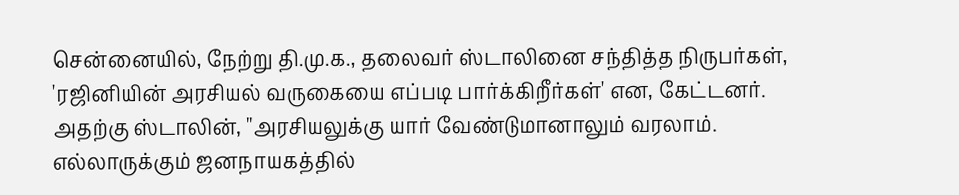சென்னையில், நேற்று தி.மு.க., தலைவர் ஸ்டாலினை சந்தித்த நிருபர்கள், 'ரஜினியின் அரசியல் வருகையை எப்படி பார்க்கிறீர்கள்' என, கேட்டனர். அதற்கு ஸ்டாலின், ''அரசியலுக்கு யார் வேண்டுமானாலும் வரலாம். எல்லாருக்கும் ஜனநாயகத்தில்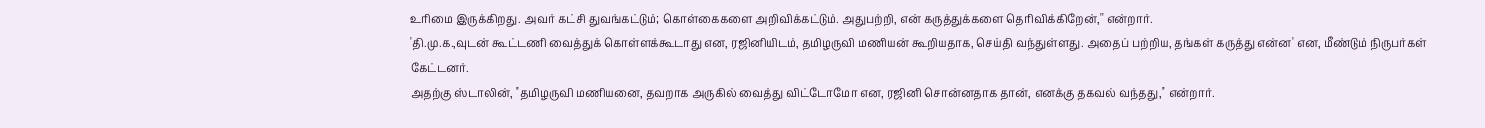உரிமை இருக்கிறது. அவர் கட்சி துவங்கட்டும்; கொள்கைகளை அறிவிக்கட்டும். அதுபற்றி, என் கருத்துக்களை தெரிவிக்கிறேன்,'' என்றார்.
'தி.மு.க.,வுடன் கூட்டணி வைத்துக் கொள்ளக்கூடாது என, ரஜினியிடம், தமிழருவி மணியன் கூறியதாக, செய்தி வந்துள்ளது. அதைப் பற்றிய, தங்கள் கருத்து என்ன' என, மீண்டும் நிருபர்கள் கேட்டனர்.
அதற்கு ஸ்டாலின், ''தமிழருவி மணியனை, தவறாக அருகில் வைத்து விட்டோமோ என, ரஜினி சொன்னதாக தான், எனக்கு தகவல் வந்தது,'' என்றார்.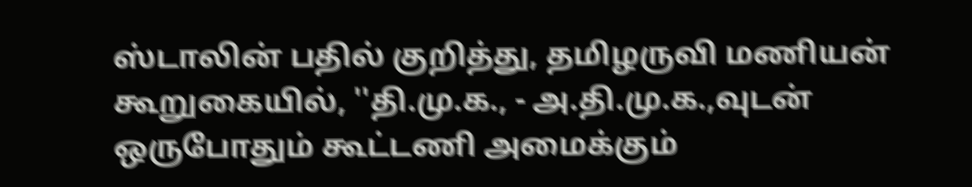ஸ்டாலின் பதில் குறித்து, தமிழருவி மணியன் கூறுகையில், ''தி.மு.க., - அ.தி.மு.க.,வுடன் ஒருபோதும் கூட்டணி அமைக்கும்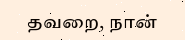தவறை, நான்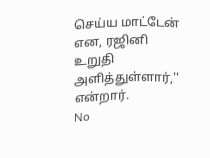செய்ய மாட்டேன் என, ரஜினி உறுதி அளித்துள்ளார்,'' என்றார்.
No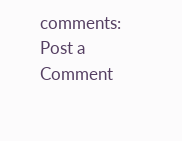comments:
Post a Comment